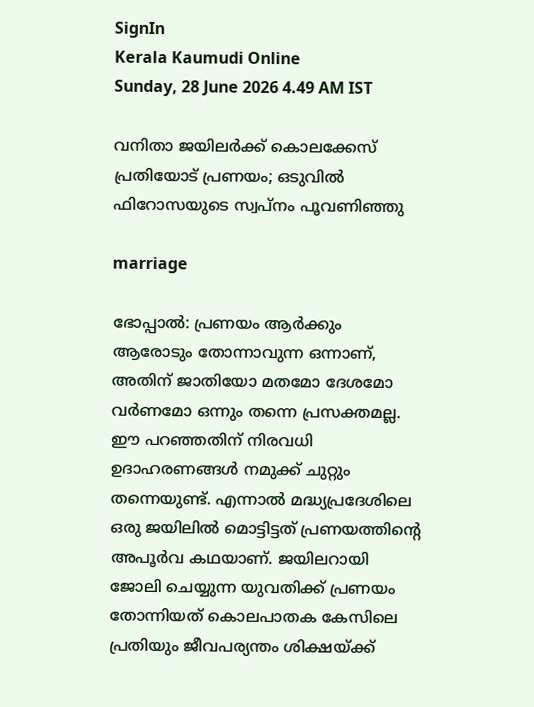SignIn
Kerala Kaumudi Online
Sunday, 28 June 2026 4.49 AM IST

വനിതാ ജയിലര്‍ക്ക് കൊലക്കേസ് പ്രതിയോട് പ്രണയം; ഒടുവില്‍ ഫിറോസയുടെ സ്വപ്‌നം പൂവണിഞ്ഞു

marriage

ഭോപ്പാല്‍: പ്രണയം ആര്‍ക്കും ആരോടും തോന്നാവുന്ന ഒന്നാണ്, അതിന് ജാതിയോ മതമോ ദേശമോ വര്‍ണമോ ഒന്നും തന്നെ പ്രസക്തമല്ല. ഈ പറഞ്ഞതിന് നിരവധി ഉദാഹരണങ്ങള്‍ നമുക്ക് ചുറ്റും തന്നെയുണ്ട്. എന്നാല്‍ മദ്ധ്യപ്രദേശിലെ ഒരു ജയിലില്‍ മൊട്ടിട്ടത് പ്രണയത്തിന്റെ അപൂര്‍വ കഥയാണ്. ജയിലറായി ജോലി ചെയ്യുന്ന യുവതിക്ക് പ്രണയം തോന്നിയത് കൊലപാതക കേസിലെ പ്രതിയും ജീവപര്യന്തം ശിക്ഷയ്ക്ക്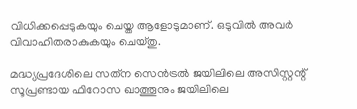വിധിക്കപ്പെടുകയും ചെയ്ത ആളോടുമാണ്. ഒടുവില്‍ അവര്‍ വിവാഹിതരാകുകയും ചെയ്തു.

മദ്ധ്യപ്രദേശിലെ സത്‌ന സെന്‍ട്രല്‍ ജയിലിലെ അസിസ്റ്റന്റ് സൂപ്രണ്ടായ ഫിറോസ ഖാത്തൂനും ജയിലിലെ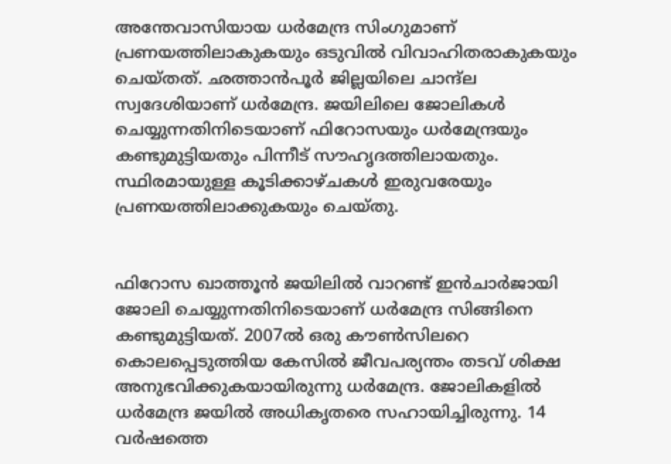അന്തേവാസിയായ ധര്‍മേന്ദ്ര സിംഗുമാണ് പ്രണയത്തിലാകുകയും ഒടുവില്‍ വിവാഹിതരാകുകയും ചെയ്തത്. ഛത്താന്‍പൂര്‍ ജില്ലയിലെ ചാന്ദ്‌ല സ്വദേശിയാണ് ധര്‍മേന്ദ്ര. ജയിലിലെ ജോലികള്‍ ചെയ്യുന്നതിനിടെയാണ് ഫിറോസയും ധര്‍മേന്ദ്രയും കണ്ടുമുട്ടിയതും പിന്നീട് സൗഹൃദത്തിലായതും. സ്ഥിരമായുള്ള കൂടിക്കാഴ്ചകള്‍ ഇരുവരേയും പ്രണയത്തിലാക്കുകയും ചെയ്തു.


ഫിറോസ ഖാത്തൂന്‍ ജയിലില്‍ വാറണ്ട് ഇന്‍ചാര്‍ജായി ജോലി ചെയ്യുന്നതിനിടെയാണ് ധര്‍മേന്ദ്ര സിങ്ങിനെ കണ്ടുമുട്ടിയത്. 2007ല്‍ ഒരു കൗണ്‍സിലറെ കൊലപ്പെടുത്തിയ കേസില്‍ ജീവപര്യന്തം തടവ് ശിക്ഷ അനുഭവിക്കുകയായിരുന്നു ധര്‍മേന്ദ്ര. ജോലികളില്‍ ധര്‍മേന്ദ്ര ജയില്‍ അധികൃതരെ സഹായിച്ചിരുന്നു. 14 വര്‍ഷത്തെ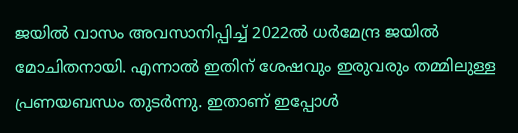ജയില്‍ വാസം അവസാനിപ്പിച്ച് 2022ല്‍ ധര്‍മേന്ദ്ര ജയില്‍ മോചിതനായി. എന്നാല്‍ ഇതിന് ശേഷവും ഇരുവരും തമ്മിലുള്ള പ്രണയബന്ധം തുടര്‍ന്നു. ഇതാണ് ഇപ്പോള്‍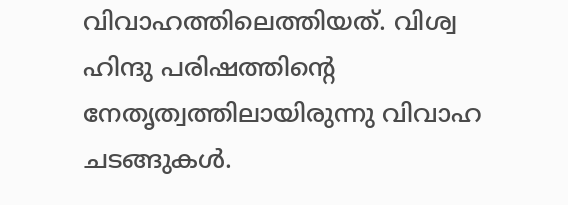വിവാഹത്തിലെത്തിയത്. വിശ്വ ഹിന്ദു പരിഷത്തിന്റെ നേതൃത്വത്തിലായിരുന്നു വിവാഹ ചടങ്ങുകള്‍.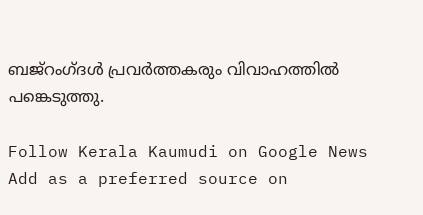ബജ്റംഗ്ദള്‍ പ്രവര്‍ത്തകരും വിവാഹത്തില്‍ പങ്കെടുത്തു.

Follow Kerala Kaumudi on Google News Add as a preferred source on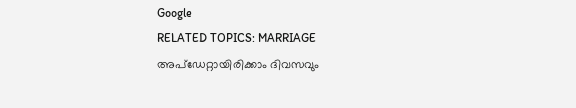Google
RELATED TOPICS: MARRIAGE
അപ്ഡേറ്റായിരിക്കാം ദിവസവും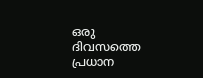ഒരു ദിവസത്തെ പ്രധാന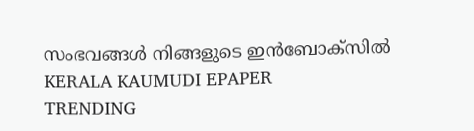സംഭവങ്ങൾ നിങ്ങളുടെ ഇൻബോക്സിൽ
KERALA KAUMUDI EPAPER
TRENDING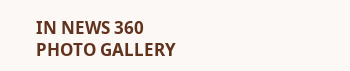IN NEWS 360
PHOTO GALLERY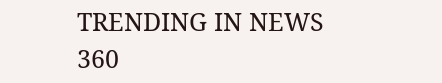TRENDING IN NEWS 360